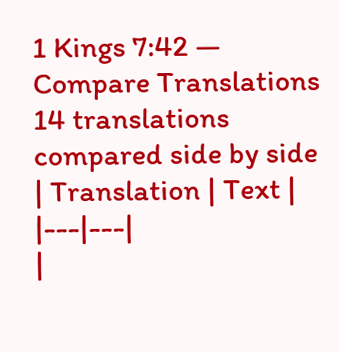1 Kings 7:42 — Compare Translations
14 translations compared side by side
| Translation | Text |
|---|---|
|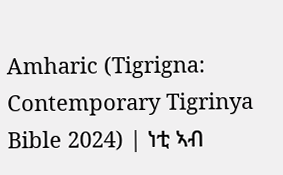Amharic (Tigrigna: Contemporary Tigrinya Bible 2024) | ነቲ ኣብ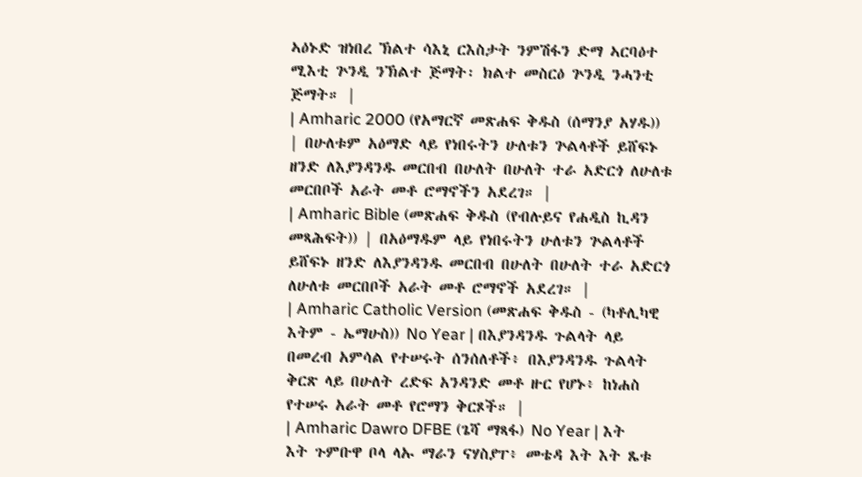ኣዕኑድ ዝነበረ ኽልተ ሳእኒ ርእስታት ንምሽፋን ድማ ኣርባዕተ ሚእቲ ጕንዲ ንኽልተ ጅማት፡ ክልተ መስርዕ ጕንዲ ንሓንቲ ጅማት። |
| Amharic 2000 (የአማርኛ መጽሐፍ ቅዱስ (ሰማንያ አሃዱ)) | በሁለቱም አዕማድ ላይ የነበሩትን ሁለቱን ጕልላቶች ይሸፍኑ ዘንድ ለእያንዳንዱ መርበብ በሁለት በሁለት ተራ አድርጎ ለሁለቱ መርበቦች አራት መቶ ሮማኖችን አደረገ። |
| Amharic Bible (መጽሐፍ ቅዱስ (የብሉይና የሐዲስ ኪዳን መጻሕፍት)) | በአዕማዱም ላይ የነበሩትን ሁለቱን ጕልላቶች ይሸፍኑ ዘንድ ለእያንዳንዱ መርበብ በሁለት በሁለት ተራ አድርጎ ለሁለቱ መርበቦች አራት መቶ ሮማኖች አደረገ። |
| Amharic Catholic Version (መጽሐፍ ቅዱስ - (ካቶሊካዊ እትም - ኤማሁስ)) No Year | በእያንዳንዱ ጉልላት ላይ በመረብ አምሳል የተሠሩት ሰንሰለቶች፥ በእያንዳንዱ ጉልላት ቅርጽ ላይ በሁለት ረድፍ አንዳንድ መቶ ዙር የሆኑ፥ ከነሐስ የተሠሩ አራት መቶ የሮማን ቅርጾች። |
| Amharic Dawro DFBE (ጌሻ ማጻፋ) No Year | እት እት ጉምቡዋ ቦላ ላኡ ማራን ናሃስያፐ፥ መቴዳ እት እት ጼቱ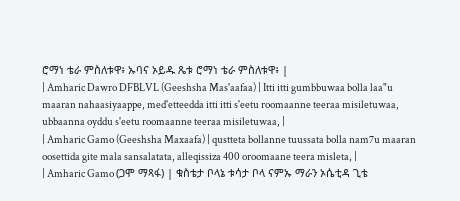ሮማነ ቴራ ምስለቱዋ፥ ኡባና ኦይዱ ጼቱ ሮማነ ቴራ ምስለቱዋ፥ |
| Amharic Dawro DFBLVL (Geeshsha Mas'aafaa) | Itti itti gumbbuwaa bolla laa"u maaran nahaasiyaappe, med'etteedda itti itti s'eetu roomaanne teeraa misiletuwaa, ubbaanna oyddu s'eetu roomaanne teeraa misiletuwaa, |
| Amharic Gamo (Geeshsha Maxaafa) | qustteta bollanne tuussata bolla nam7u maaran oosettida gite mala sansalatata, alleqissiza 400 oroomaane teera misleta, |
| Amharic Gamo (ጋሞ ማጻፋ) | ቁስቴታ ቦላኔ ቱሳታ ቦላ ናምኡ ማራን ኦሴቲዳ ጊቴ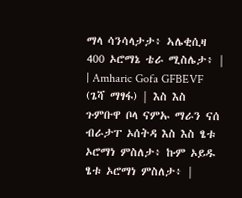ማላ ሳንሳላታታ፥ ኣሌቂሲዛ 400 ኦሮማኔ ቴራ ሚስሌታ፥ |
| Amharic Gofa GFBEVF (ጌሻ ማፃፋ) | እስ እስ ጉምቡዋ ቦላ ናምኡ ማራን ናሰ ብራታፐ ኦሰትዳ እስ እስ ፄቱ ኦሮማነ ምስለታ፥ ኩም ኦይዱ ፄቱ ኦሮማነ ምስለታ፥ |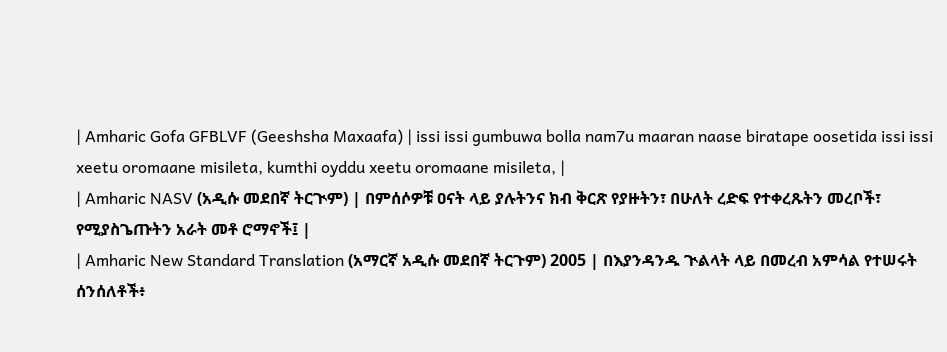| Amharic Gofa GFBLVF (Geeshsha Maxaafa) | issi issi gumbuwa bolla nam7u maaran naase biratape oosetida issi issi xeetu oromaane misileta, kumthi oyddu xeetu oromaane misileta, |
| Amharic NASV (አዲሱ መደበኛ ትርጒም) | በምሰሶዎቹ ዐናት ላይ ያሉትንና ክብ ቅርጽ የያዙትን፣ በሁለት ረድፍ የተቀረጹትን መረቦች፣ የሚያስጌጡትን አራት መቶ ሮማኖች፤ |
| Amharic New Standard Translation (አማርኛ አዲሱ መደበኛ ትርጉም) 2005 | በእያንዳንዱ ጒልላት ላይ በመረብ አምሳል የተሠሩት ሰንሰለቶች፥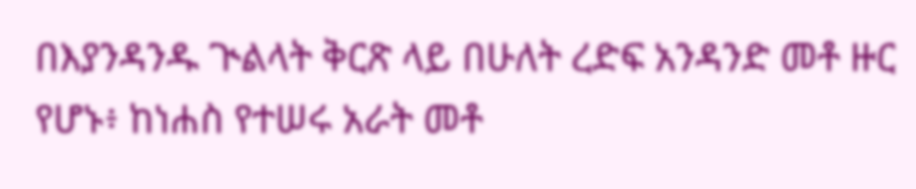በእያንዳንዱ ጒልላት ቅርጽ ላይ በሁለት ረድፍ አንዳንድ መቶ ዙር የሆኑ፥ ከነሐስ የተሠሩ አራት መቶ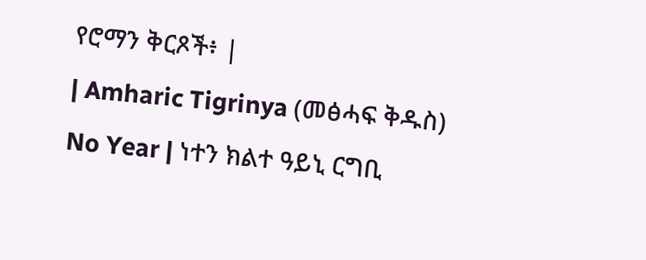የሮማን ቅርጾች፥ |
| Amharic Tigrinya (መፅሓፍ ቅዱስ) No Year | ነተን ክልተ ዓይኒ ርግቢ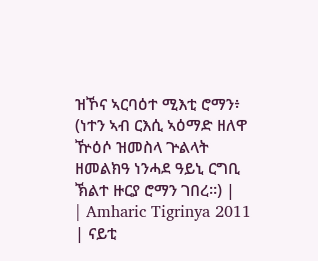ዝኾና ኣርባዕተ ሚእቲ ሮማን፥ (ነተን ኣብ ርእሲ ኣዕማድ ዘለዋ ዅዕሶ ዝመስላ ጕልላት ዘመልክዓ ነንሓደ ዓይኒ ርግቢ ኽልተ ዙርያ ሮማን ገበረ።) |
| Amharic Tigrinya 2011 | ናይቲ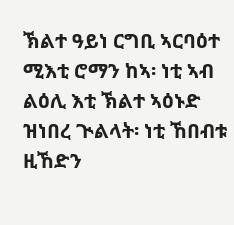ኽልተ ዓይነ ርግቢ ኣርባዕተ ሚእቲ ሮማን ከኣ፡ ነቲ ኣብ ልዕሊ እቲ ኽልተ ኣዕኑድ ዝነበረ ጒልላት፡ ነቲ ኸበብቱ ዚኸድን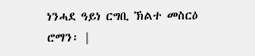ነንሓደ ዓይነ ርግቢ ኽልተ መስርዕ ሮማን፡ |